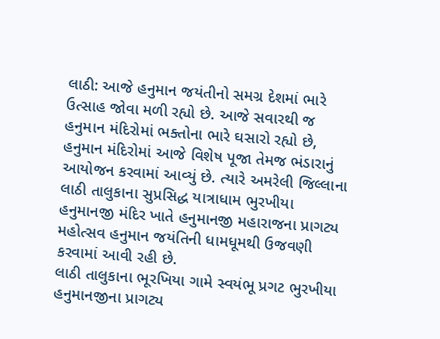લાઠી: આજે હનુમાન જયંતીનો સમગ્ર દેશમાં ભારે ઉત્સાહ જોવા મળી રહ્યો છે. આજે સવારથી જ હનુમાન મંદિરોમાં ભક્તોના ભારે ઘસારો રહ્યો છે, હનુમાન મંદિરોમાં આજે વિશેષ પૂજા તેમજ ભંડારાનું આયોજન કરવામાં આવ્યું છે. ત્યારે અમરેલી જિલ્લાના લાઠી તાલુકાના સુપ્રસિદ્ધ યાત્રાધામ ભુરખીયા હનુમાનજી મંદિર ખાતે હનુમાનજી મહારાજના પ્રાગટ્ય મહોત્સવ હનુમાન જયંતિની ધામધૂમથી ઉજવણી કરવામાં આવી રહી છે.
લાઠી તાલુકાના ભૂરખિયા ગામે સ્વયંભૂ પ્રગટ ભુરખીયા હનુમાનજીના પ્રાગટ્ય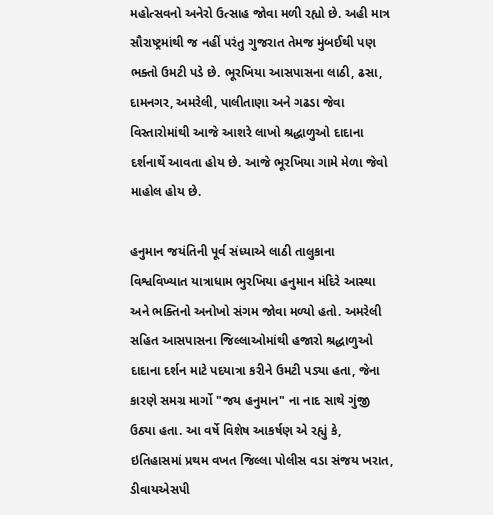મહોત્સવનો અનેરો ઉત્સાહ જોવા મળી રહ્યો છે. અહી માત્ર સૌરાષ્ટ્રમાંથી જ નહીં પરંતુ ગુજરાત તેમજ મુંબઈથી પણ ભક્તો ઉમટી પડે છે. ભૂરખિયા આસપાસના લાઠી, ઢસા, દામનગર, અમરેલી, પાલીતાણા અને ગઢડા જેવા વિસ્તારોમાંથી આજે આશરે લાખો શ્રદ્ધાળુઓ દાદાના દર્શનાર્થે આવતા હોય છે. આજે ભૂરખિયા ગામે મેળા જેવો માહોલ હોય છે.

હનુમાન જયંતિની પૂર્વ સંધ્યાએ લાઠી તાલુકાના વિશ્વવિખ્યાત યાત્રાધામ ભુરખિયા હનુમાન મંદિરે આસ્થા અને ભક્તિનો અનોખો સંગમ જોવા મળ્યો હતો. અમરેલી સહિત આસપાસના જિલ્લાઓમાંથી હજારો શ્રદ્ધાળુઓ દાદાના દર્શન માટે પદયાત્રા કરીને ઉમટી પડ્યા હતા, જેના કારણે સમગ્ર માર્ગો "જય હનુમાન" ના નાદ સાથે ગુંજી ઉઠ્યા હતા. આ વર્ષે વિશેષ આકર્ષણ એ રહ્યું કે, ઇતિહાસમાં પ્રથમ વખત જિલ્લા પોલીસ વડા સંજય ખરાત, ડીવાયએસપી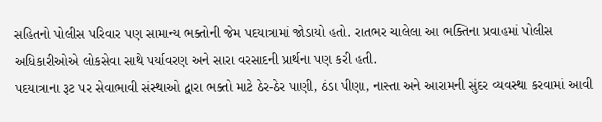સહિતનો પોલીસ પરિવાર પણ સામાન્ય ભક્તોની જેમ પદયાત્રામાં જોડાયો હતો. રાતભર ચાલેલા આ ભક્તિના પ્રવાહમાં પોલીસ અધિકારીઓએ લોકસેવા સાથે પર્યાવરણ અને સારા વરસાદની પ્રાર્થના પણ કરી હતી.
પદયાત્રાના રૂટ પર સેવાભાવી સંસ્થાઓ દ્વારા ભક્તો માટે ઠેર-ઠેર પાણી, ઠંડા પીણા, નાસ્તા અને આરામની સુંદર વ્યવસ્થા કરવામાં આવી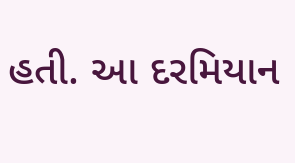હતી. આ દરમિયાન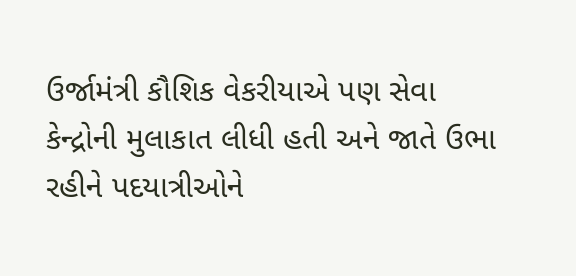ઉર્જામંત્રી કૌશિક વેકરીયાએ પણ સેવા કેન્દ્રોની મુલાકાત લીધી હતી અને જાતે ઉભા રહીને પદયાત્રીઓને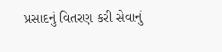પ્રસાદનું વિતરણ કરી સેવાનું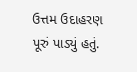ઉત્તમ ઉદાહરણ પૂરું પાડ્યું હતું.